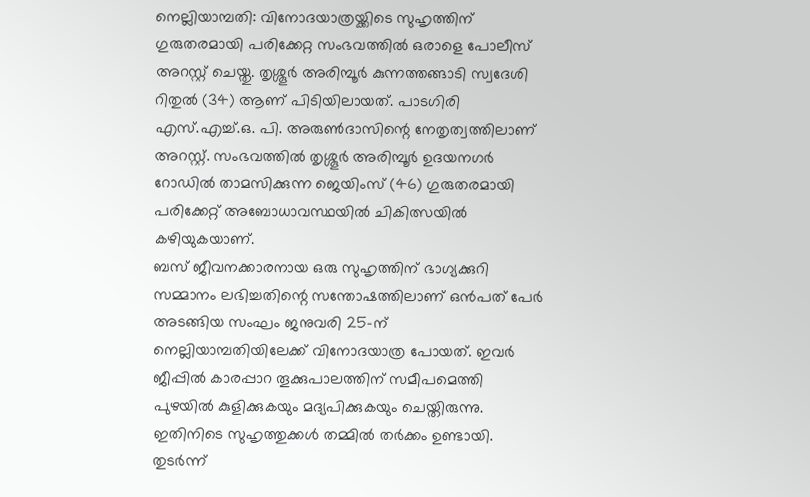നെല്ലിയാമ്പതി: വിനോദയാത്രയ്ക്കിടെ സുഹൃത്തിന് ഗുരുതരമായി പരിക്കേറ്റ സംഭവത്തിൽ ഒരാളെ പോലീസ് അറസ്റ്റ് ചെയ്തു. തൃശ്ശൂർ അരിമ്പൂർ കുന്നത്തങ്ങാടി സ്വദേശി റിതുൽ (34) ആണ് പിടിയിലായത്. പാടഗിരി എസ്.എച്ച്.ഒ. പി. അരുൺദാസിന്റെ നേതൃത്വത്തിലാണ് അറസ്റ്റ്. സംഭവത്തിൽ തൃശ്ശൂർ അരിമ്പൂർ ഉദയനഗർ റോഡിൽ താമസിക്കുന്ന ജെയിംസ് (46) ഗുരുതരമായി പരിക്കേറ്റ് അബോധാവസ്ഥയിൽ ചികിത്സയിൽ കഴിയുകയാണ്.
ബസ് ജീവനക്കാരനായ ഒരു സുഹൃത്തിന് ഭാഗ്യക്കുറി സമ്മാനം ലഭിച്ചതിന്റെ സന്തോഷത്തിലാണ് ഒൻപത് പേർ അടങ്ങിയ സംഘം ജനുവരി 25-ന് നെല്ലിയാമ്പതിയിലേക്ക് വിനോദയാത്ര പോയത്. ഇവർ ജീപ്പിൽ കാരപ്പാറ തൂക്കുപാലത്തിന് സമീപമെത്തി പുഴയിൽ കുളിക്കുകയും മദ്യപിക്കുകയും ചെയ്തിരുന്നു. ഇതിനിടെ സുഹൃത്തുക്കൾ തമ്മിൽ തർക്കം ഉണ്ടായി. തുടർന്ന്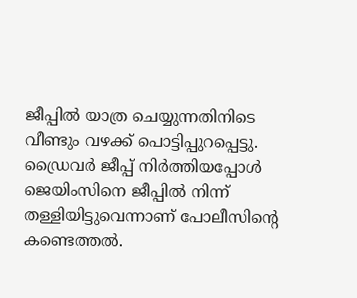ജീപ്പിൽ യാത്ര ചെയ്യുന്നതിനിടെ വീണ്ടും വഴക്ക് പൊട്ടിപ്പുറപ്പെട്ടു. ഡ്രൈവർ ജീപ്പ് നിർത്തിയപ്പോൾ ജെയിംസിനെ ജീപ്പിൽ നിന്ന് തള്ളിയിട്ടുവെന്നാണ് പോലീസിന്റെ കണ്ടെത്തൽ.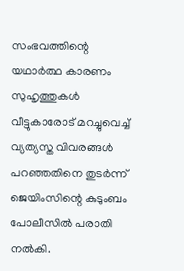സംഭവത്തിന്റെ യഥാർത്ഥ കാരണം സുഹൃത്തുകൾ വീട്ടുകാരോട് മറച്ചുവെച്ച് വ്യത്യസ്ത വിവരങ്ങൾ പറഞ്ഞതിനെ തുടർന്ന് ജെയിംസിന്റെ കുടുംബം പോലീസിൽ പരാതി നൽകി.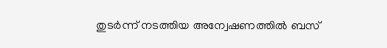തുടർന്ന് നടത്തിയ അന്വേഷണത്തിൽ ബസ്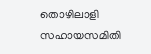തൊഴിലാളി സഹായസമിതി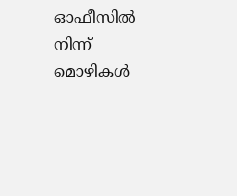ഓഫീസിൽ നിന്ന് മൊഴികൾ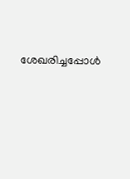ശേഖരിച്ചപ്പോൾ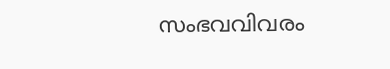സംഭവവിവരം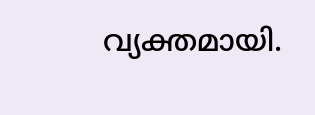വ്യക്തമായി.